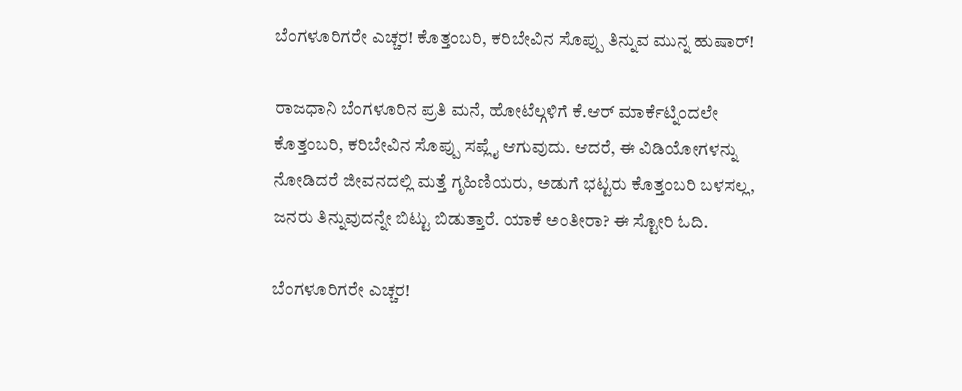ಬೆಂಗಳೂರಿಗರೇ ಎಚ್ಚರ! ಕೊತ್ತಂಬರಿ, ಕರಿಬೇವಿನ ಸೊಪ್ಪು ತಿನ್ನುವ ಮುನ್ನ ಹುಷಾರ್!

ರಾಜಧಾನಿ ಬೆಂಗಳೂರಿನ ಪ್ರತಿ ಮನೆ, ಹೋಟೆಲ್ಗಳಿಗೆ ಕೆ.ಆರ್ ಮಾರ್ಕೆಟ್ನಿಂದಲೇ ಕೊತ್ತಂಬರಿ, ಕರಿಬೇವಿನ ಸೊಪ್ಪು ಸಪ್ಲೈ ಆಗುವುದು. ಆದರೆ, ಈ ವಿಡಿಯೋಗಳನ್ನು ನೋಡಿದರೆ ಜೀವನದಲ್ಲಿ ಮತ್ತೆ ಗೃಹಿಣಿಯರು, ಅಡುಗೆ ಭಟ್ಟರು ಕೊತ್ತಂಬರಿ ಬಳಸಲ್ಲ, ಜನರು ತಿನ್ನುವುದನ್ನೇ ಬಿಟ್ಟು ಬಿಡುತ್ತಾರೆ. ಯಾಕೆ ಅಂತೀರಾ? ಈ ಸ್ಟೋರಿ ಓದಿ.

ಬೆಂಗಳೂರಿಗರೇ ಎಚ್ಚರ!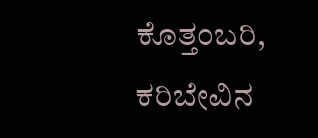ಕೊತ್ತಂಬರಿ, ಕರಿಬೇವಿನ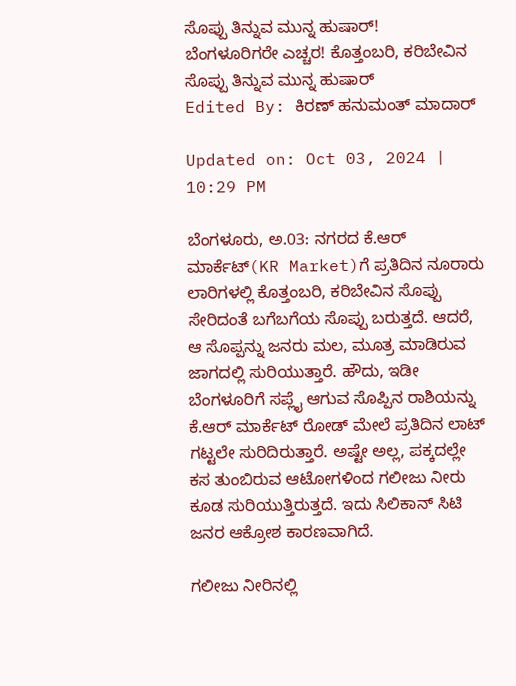ಸೊಪ್ಪು ತಿನ್ನುವ ಮುನ್ನ ಹುಷಾರ್!
ಬೆಂಗಳೂರಿಗರೇ ಎಚ್ಚರ! ಕೊತ್ತಂಬರಿ, ಕರಿಬೇವಿನ ಸೊಪ್ಪು ತಿನ್ನುವ ಮುನ್ನ ಹುಷಾರ್
Edited By: ಕಿರಣ್ ಹನುಮಂತ್ ಮಾದಾರ್

Updated on: Oct 03, 2024 | 10:29 PM

ಬೆಂಗಳೂರು, ಅ.03: ನಗರದ ಕೆ.ಆರ್ ಮಾರ್ಕೆಟ್(KR Market)ಗೆ ಪ್ರತಿದಿನ ನೂರಾರು ಲಾರಿಗಳಲ್ಲಿ ಕೊತ್ತಂಬರಿ, ಕರಿಬೇವಿನ ಸೊಪ್ಪು ಸೇರಿದಂತೆ ಬಗೆಬಗೆಯ ಸೊಪ್ಪು ಬರುತ್ತದೆ. ಆದರೆ, ಆ ಸೊಪ್ಪನ್ನು ಜನರು ಮಲ, ಮೂತ್ರ ಮಾಡಿರುವ ಜಾಗದಲ್ಲಿ ಸುರಿಯುತ್ತಾರೆ. ಹೌದು, ಇಡೀ ಬೆಂಗಳೂರಿಗೆ ಸಪ್ಲೈ ಆಗುವ ಸೊಪ್ಪಿನ ರಾಶಿಯನ್ನು ಕೆ.ಆರ್ ಮಾರ್ಕೆಟ್ ರೋಡ್ ಮೇಲೆ ಪ್ರತಿದಿನ ಲಾಟ್ ಗಟ್ಟಲೇ ಸುರಿದಿರುತ್ತಾರೆ. ಅಷ್ಟೇ ಅಲ್ಲ, ಪಕ್ಕದಲ್ಲೇ ಕಸ ತುಂಬಿರುವ ಆಟೋಗಳಿಂದ ಗಲೀಜು ನೀರು ಕೂಡ ಸುರಿಯುತ್ತಿರುತ್ತದೆ. ಇದು ಸಿಲಿಕಾನ್ ಸಿಟಿ ಜನರ ಆಕ್ರೋಶ ಕಾರಣವಾಗಿದೆ.

ಗಲೀಜು ನೀರಿನಲ್ಲಿ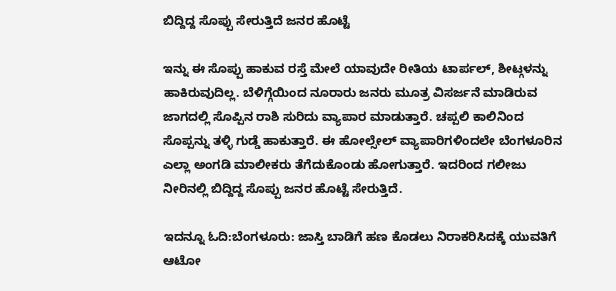ಬಿದ್ದಿದ್ದ ಸೊಪ್ಪು ಸೇರುತ್ತಿದೆ ಜನರ ಹೊಟ್ಟೆ

ಇನ್ನು ಈ ಸೊಪ್ಪು ಹಾಕುವ ರಸ್ತೆ ಮೇಲೆ ಯಾವುದೇ ರೀತಿಯ ಟಾರ್ಪಲ್, ಶೀಟ್ಗಳನ್ನು ಹಾಕಿರುವುದಿಲ್ಲ. ಬೆಳಿಗ್ಗೆಯಿಂದ ನೂರಾರು ಜನರು ಮೂತ್ರ ವಿಸರ್ಜನೆ ಮಾಡಿರುವ ಜಾಗದಲ್ಲಿ ಸೊಪ್ಪಿನ ರಾಶಿ ಸುರಿದು ವ್ಯಾಪಾರ ಮಾಡುತ್ತಾರೆ. ಚಪ್ಪಲಿ ಕಾಲಿನಿಂದ ಸೊಪ್ಪನ್ನು ತಳ್ಳಿ ಗುಡ್ಡೆ ಹಾಕುತ್ತಾರೆ. ಈ ಹೋಲ್ಸೇಲ್ ವ್ಯಾಪಾರಿಗಳಿಂದಲೇ ಬೆಂಗಳೂರಿನ ಎಲ್ಲಾ ಅಂಗಡಿ ಮಾಲೀಕರು ತೆಗೆದುಕೊಂಡು ಹೋಗುತ್ತಾರೆ. ಇದರಿಂದ ಗಲೀಜು ನೀರಿನಲ್ಲಿ ಬಿದ್ದಿದ್ದ ಸೊಪ್ಪು ಜನರ ಹೊಟ್ಟೆ ಸೇರುತ್ತಿದೆ.

ಇದನ್ನೂ ಓದಿ:ಬೆಂಗಳೂರು: ಜಾಸ್ತಿ ಬಾಡಿಗೆ ಹಣ ಕೊಡಲು ನಿರಾಕರಿಸಿದಕ್ಕೆ ಯುವತಿಗೆ ಆಟೋ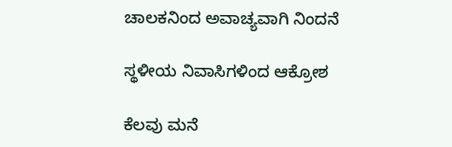ಚಾಲಕನಿಂದ ಅವಾಚ್ಯವಾಗಿ ನಿಂದನೆ

ಸ್ಥಳೀಯ ನಿವಾಸಿಗಳಿಂದ ಆಕ್ರೋಶ

ಕೆಲವು ಮನೆ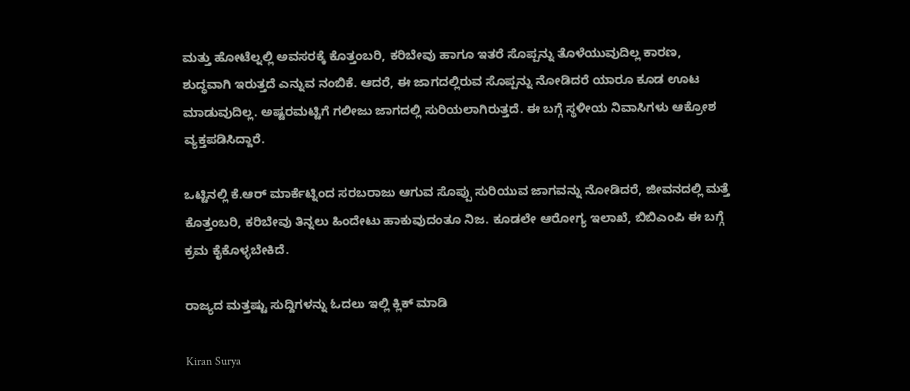ಮತ್ತು ಹೋಟೆಲ್ನಲ್ಲಿ ಅವಸರಕ್ಕೆ ಕೊತ್ತಂಬರಿ, ಕರಿಬೇವು ಹಾಗೂ ಇತರೆ ಸೊಪ್ಪನ್ನು ತೊಳೆಯುವುದಿಲ್ಲ ಕಾರಣ, ಶುದ್ಧವಾಗಿ ಇರುತ್ತದೆ ಎನ್ನುವ ನಂಬಿಕೆ. ಆದರೆ, ಈ ಜಾಗದಲ್ಲಿರುವ ಸೊಪ್ಪನ್ನು ನೋಡಿದರೆ ಯಾರೂ ಕೂಡ ಊಟ ಮಾಡುವುದಿಲ್ಲ. ಅಷ್ಟರಮಟ್ಟಿಗೆ ಗಲೀಜು ಜಾಗದಲ್ಲಿ ಸುರಿಯಲಾಗಿರುತ್ತದೆ. ಈ ಬಗ್ಗೆ ಸ್ಥಳೀಯ ನಿವಾಸಿಗಳು ಆಕ್ರೋಶ ವ್ಯಕ್ತಪಡಿಸಿದ್ದಾರೆ.

ಒಟ್ಟಿನಲ್ಲಿ ಕೆ.ಆರ್ ಮಾರ್ಕೆಟ್ನಿಂದ ಸರಬರಾಜು ಆಗುವ ಸೊಪ್ಪು ಸುರಿಯುವ ಜಾಗವನ್ನು ನೋಡಿದರೆ, ಜೀವನದಲ್ಲಿ ಮತ್ತೆ ಕೊತ್ತಂಬರಿ, ಕರಿಬೇವು ತಿನ್ನಲು ಹಿಂದೇಟು ಹಾಕುವುದಂತೂ ನಿಜ. ಕೂಡಲೇ ಆರೋಗ್ಯ ಇಲಾಖೆ, ಬಿಬಿಎಂಪಿ ಈ ಬಗ್ಗೆ ಕ್ರಮ ಕೈಕೊಳ್ಳಬೇಕಿದೆ.

ರಾಜ್ಯದ ಮತ್ತಷ್ಟು ಸುದ್ದಿಗಳನ್ನು ಓದಲು ಇಲ್ಲಿ ಕ್ಲಿಕ್ ಮಾಡಿ

Kiran Surya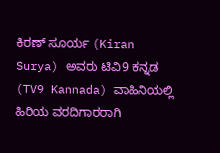ಕಿರಣ್ ಸೂರ್ಯ (Kiran Surya) ಅವರು ಟಿವಿ9 ಕನ್ನಡ (TV9 Kannada) ವಾಹಿನಿಯಲ್ಲಿ ಹಿರಿಯ ವರದಿಗಾರರಾಗಿ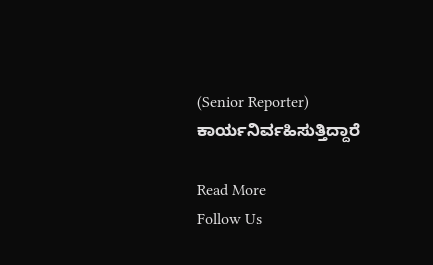(Senior Reporter) ಕಾರ್ಯನಿರ್ವಹಿಸುತ್ತಿದ್ದಾರೆ

Read More
Follow Us